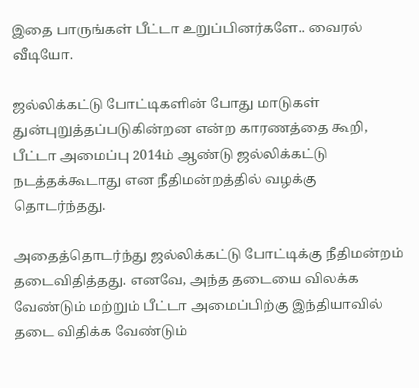இதை பாருங்கள் பீட்டா உறுப்பினர்களே.. வைரல் வீடியோ.

ஜல்லிக்கட்டு போட்டிகளின் போது மாடுகள் துன்புறுத்தப்படுகின்றன என்ற காரணத்தை கூறி, பீட்டா அமைப்பு 2014ம் ஆண்டு ஜல்லிக்கட்டு நடத்தக்கூடாது என நீதிமன்றத்தில் வழக்கு தொடர்ந்தது.

அதைத்தொடர்ந்து ஜல்லிக்கட்டு போட்டிக்கு நீதிமன்றம் தடைவிதித்தது. எனவே, அந்த தடையை விலக்க வேண்டும் மற்றும் பீட்டா அமைப்பிற்கு இந்தியாவில் தடை விதிக்க வேண்டும்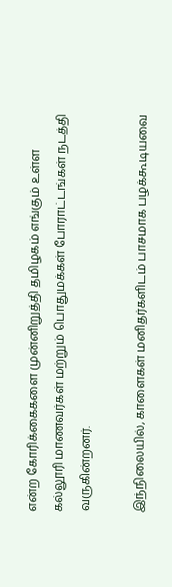என்ற கோரிக்கைகளை முன்னிறுத்தி தமிழகம் எங்கும் உள்ள கல்லூரி மாணவர்கள் மற்றும் பொதுமக்கள் போராட்டங்கள் நடத்தி வருகின்றனர்.

இந்நிலையில், காளைகள் மனிதர்களிடம் பாசமாக பழக்கூடியவை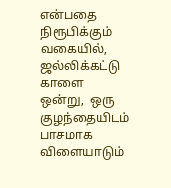என்பதை நிரூபிக்கும் வகையில், ஜல்லிக்கட்டு காளை ஒன்று,  ஒரு குழந்தையிடம் பாசமாக விளையாடும்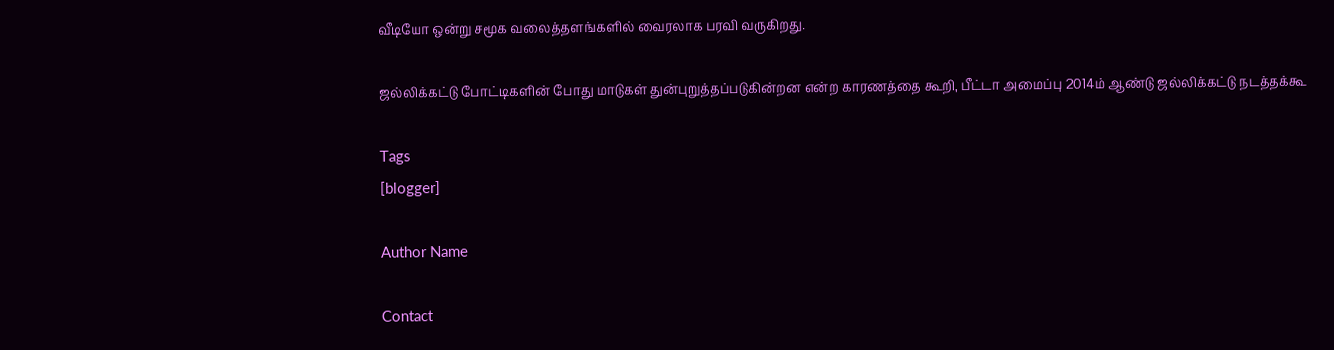வீடியோ ஒன்று சமூக வலைத்தளங்களில் வைரலாக பரவி வருகிறது.

ஜல்லிக்கட்டு போட்டிகளின் போது மாடுகள் துன்புறுத்தப்படுகின்றன என்ற காரணத்தை கூறி, பீட்டா அமைப்பு 2014ம் ஆண்டு ஜல்லிக்கட்டு நடத்தக்கூ

Tags
[blogger]

Author Name

Contact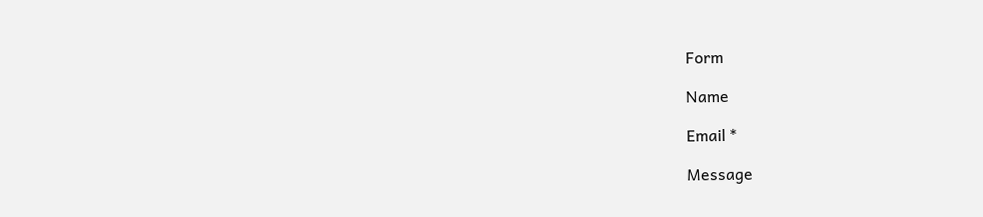Form

Name

Email *

Message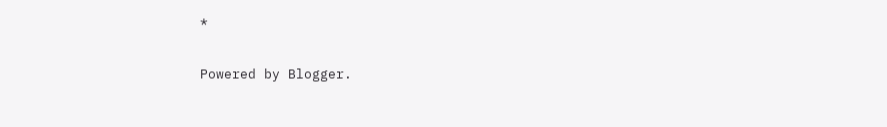*

Powered by Blogger.